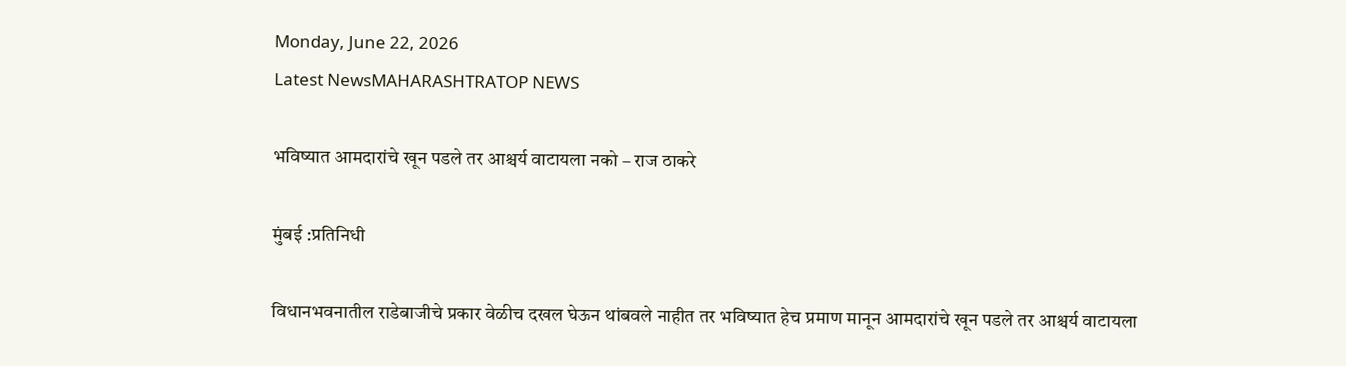Monday, June 22, 2026
Latest NewsMAHARASHTRATOP NEWS

भविष्यात आमदारांचे खून पडले तर आश्चर्य वाटायला नको – राज ठाकरे

मुंबई :प्रतिनिधी

विधानभवनातील राडेबाजीचे प्रकार वेळीच दखल घेऊन थांबवले नाहीत तर भविष्यात हेच प्रमाण मानून आमदारांचे खून पडले तर आश्चर्य वाटायला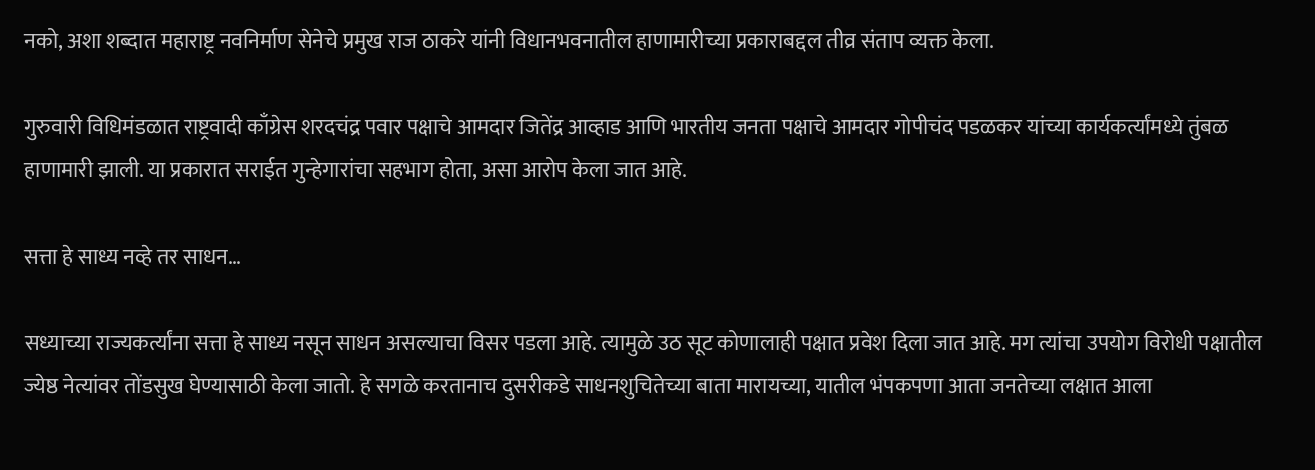नको, अशा शब्दात महाराष्ट्र नवनिर्माण सेनेचे प्रमुख राज ठाकरे यांनी विधानभवनातील हाणामारीच्या प्रकाराबद्दल तीव्र संताप व्यक्त केला.

गुरुवारी विधिमंडळात राष्ट्रवादी काँग्रेस शरदचंद्र पवार पक्षाचे आमदार जितेंद्र आव्हाड आणि भारतीय जनता पक्षाचे आमदार गोपीचंद पडळकर यांच्या कार्यकर्त्यांमध्ये तुंबळ हाणामारी झाली. या प्रकारात सराईत गुन्हेगारांचा सहभाग होता, असा आरोप केला जात आहे.

सत्ता हे साध्य नव्हे तर साधन…

सध्याच्या राज्यकर्त्यांना सत्ता हे साध्य नसून साधन असल्याचा विसर पडला आहे. त्यामुळे उठ सूट कोणालाही पक्षात प्रवेश दिला जात आहे. मग त्यांचा उपयोग विरोधी पक्षातील ज्येष्ठ नेत्यांवर तोंडसुख घेण्यासाठी केला जातो. हे सगळे करतानाच दुसरीकडे साधनशुचितेच्या बाता मारायच्या, यातील भंपकपणा आता जनतेच्या लक्षात आला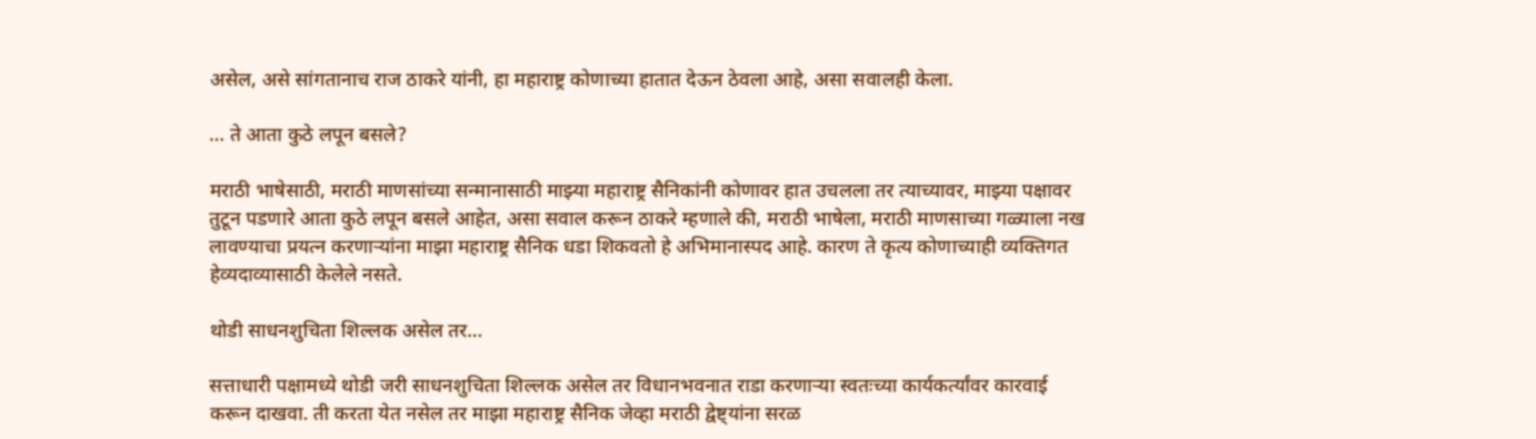असेल, असे सांगतानाच राज ठाकरे यांनी, हा महाराष्ट्र कोणाच्या हातात देऊन ठेवला आहे, असा सवालही केला.

… ते आता कुठे लपून बसले?

मराठी भाषेसाठी, मराठी माणसांच्या सन्मानासाठी माझ्या महाराष्ट्र सैनिकांनी कोणावर हात उचलला तर त्याच्यावर, माझ्या पक्षावर तुटून पडणारे आता कुठे लपून बसले आहेत, असा सवाल करून ठाकरे म्हणाले की, मराठी भाषेला, मराठी माणसाच्या गळ्याला नख लावण्याचा प्रयत्न करणाऱ्यांना माझा महाराष्ट्र सैनिक धडा शिकवतो हे अभिमानास्पद आहे. कारण ते कृत्य कोणाच्याही व्यक्तिगत हेव्यदाव्यासाठी केलेले नसते.

थोडी साधनशुचिता शिल्लक असेल तर…

सत्ताधारी पक्षामध्ये थोडी जरी साधनशुचिता शिल्लक असेल तर विधानभवनात राडा करणाऱ्या स्वतःच्या कार्यकर्त्यांवर कारवाई करून दाखवा. ती करता येत नसेल तर माझा महाराष्ट्र सैनिक जेव्हा मराठी द्वेष्ट्यांना सरळ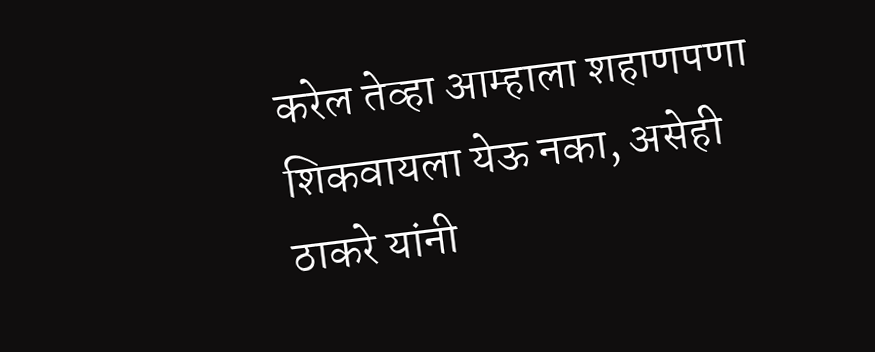करेल तेव्हा आम्हाला शहाणपणा शिकवायला येऊ नका, असेही ठाकरे यांनी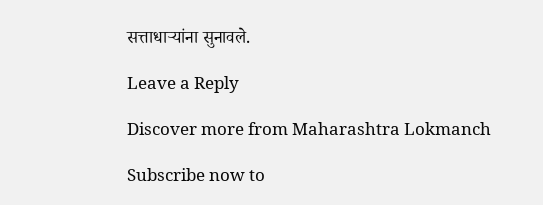सत्ताधाऱ्यांना सुनावले.

Leave a Reply

Discover more from Maharashtra Lokmanch

Subscribe now to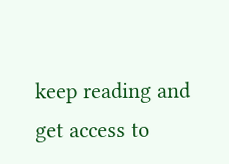keep reading and get access to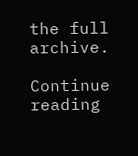the full archive.

Continue reading